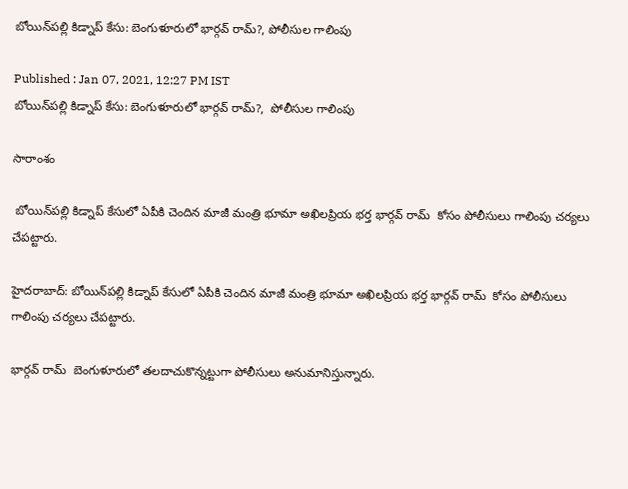బోయిన్‌పల్లి కిడ్నాప్ కేసు: బెంగుళూరులో భార్గవ్ రామ్?, పోలీసుల గాలింపు

Published : Jan 07, 2021, 12:27 PM IST
బోయిన్‌పల్లి కిడ్నాప్ కేసు: బెంగుళూరులో భార్గవ్ రామ్?,  పోలీసుల గాలింపు

సారాంశం

 బోయిన్‌పల్లి కిడ్నాప్ కేసులో ఏపీకి చెందిన మాజీ మంత్రి భూమా అఖిలప్రియ భర్త భార్గవ్ రామ్  కోసం పోలీసులు గాలింపు చర్యలు చేపట్టారు.

హైదరాబాద్: బోయిన్‌పల్లి కిడ్నాప్ కేసులో ఏపీకి చెందిన మాజీ మంత్రి భూమా అఖిలప్రియ భర్త భార్గవ్ రామ్  కోసం పోలీసులు గాలింపు చర్యలు చేపట్టారు.

భార్గవ్ రామ్  బెంగుళూరులో తలదాచుకొన్నట్టుగా పోలీసులు అనుమానిస్తున్నారు.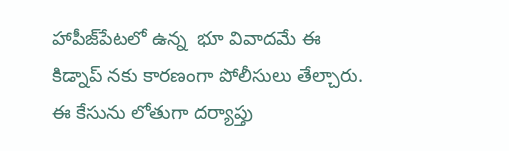హాపీజ్‌పేటలో ఉన్న  భూ వివాదమే ఈ కిడ్నాప్ నకు కారణంగా పోలీసులు తేల్చారు. ఈ కేసును లోతుగా దర్యాప్తు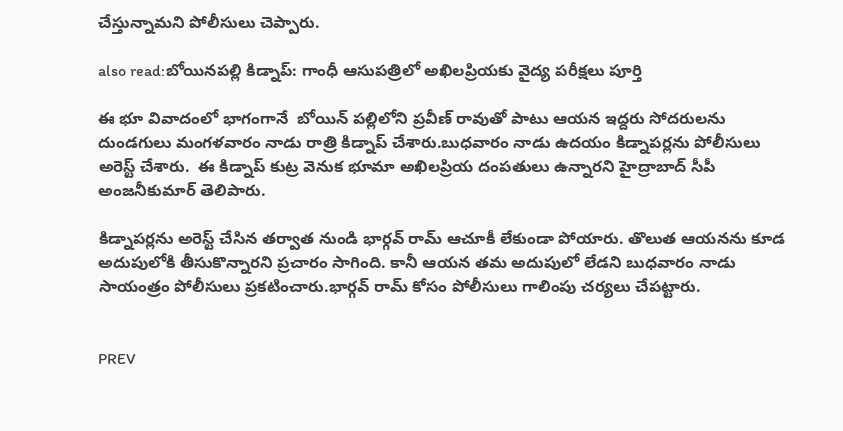చేస్తున్నామని పోలీసులు చెప్పారు.

also read:బోయిన‌పల్లి కిడ్నాప్: గాంధీ ఆసుపత్రిలో అఖిలప్రియకు వైద్య పరీక్షలు పూర్తి

ఈ భూ వివాదంలో భాగంగానే  బోయిన్ పల్లిలోని ప్రవీణ్ రావుతో పాటు ఆయన ఇద్దరు సోదరులను దుండగులు మంగళవారం నాడు రాత్రి కిడ్నాప్ చేశారు.బుధవారం నాడు ఉదయం కిడ్నాపర్లను పోలీసులు అరెస్ట్ చేశారు.  ఈ కిడ్నాప్ కుట్ర వెనుక భూమా అఖిలప్రియ దంపతులు ఉన్నారని హైద్రాబాద్ సీపీ అంజనీకుమార్ తెలిపారు.

కిడ్నాపర్లను అరెస్ట్ చేసిన తర్వాత నుండి భార్గవ్ రామ్ ఆచూకీ లేకుండా పోయారు. తొలుత ఆయనను కూడ అదుపులోకి తీసుకొన్నారని ప్రచారం సాగింది. కానీ ఆయన తమ అదుపులో లేడని బుధవారం నాడు సాయంత్రం పోలీసులు ప్రకటించారు.భార్గవ్ రామ్ కోసం పోలీసులు గాలింపు చర్యలు చేపట్టారు.


PREV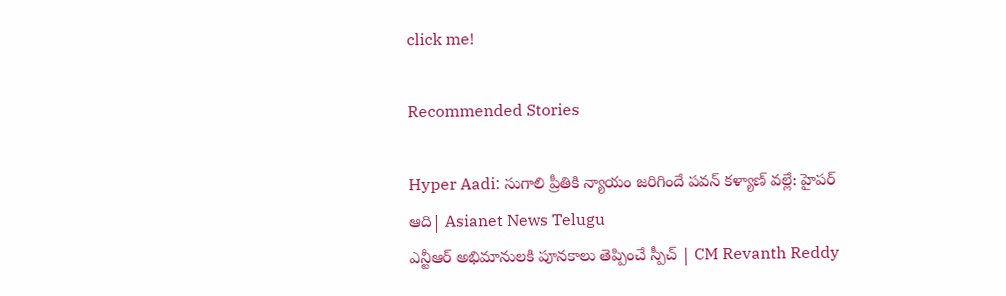click me!

Recommended Stories

Hyper Aadi: సుగాలి ప్రీతికి న్యాయం జరిగిందే పవన్ కళ్యాణ్ వల్లే: హైపర్ ఆది| Asianet News Telugu
ఎన్టీఆర్ అభిమానులకి పూనకాలు తెప్పించే స్పీచ్ | CM Revanth Reddy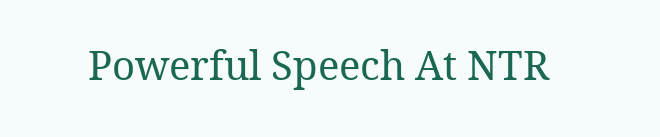Powerful Speech At NTR